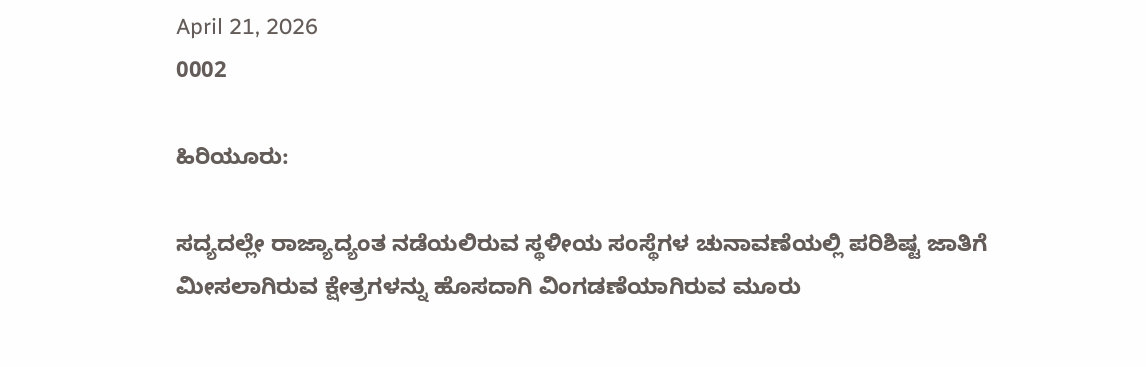April 21, 2026
0002

ಹಿರಿಯೂರು:

ಸದ್ಯದಲ್ಲೇ ರಾಜ್ಯಾದ್ಯಂತ ನಡೆಯಲಿರುವ ಸ್ಥಳೀಯ ಸಂಸ್ಥೆಗಳ ಚುನಾವಣೆಯಲ್ಲಿ ಪರಿಶಿಷ್ಟ ಜಾತಿಗೆ ಮೀಸಲಾಗಿರುವ ಕ್ಷೇತ್ರಗಳನ್ನು ಹೊಸದಾಗಿ ವಿಂಗಡಣೆಯಾಗಿರುವ ಮೂರು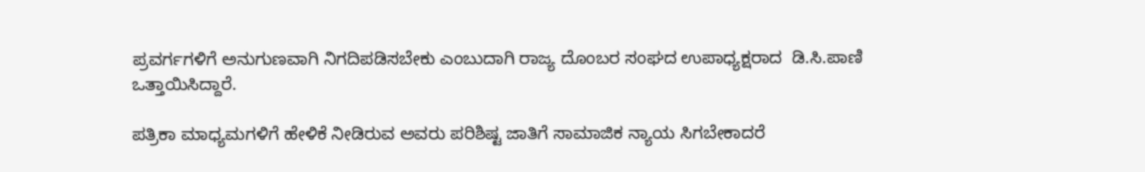ಪ್ರವರ್ಗಗಳಿಗೆ ಅನುಗುಣವಾಗಿ ನಿಗದಿಪಡಿಸಬೇಕು ಎಂಬುದಾಗಿ ರಾಜ್ಯ ದೊಂಬರ ಸಂಘದ ಉಪಾಧ್ಯಕ್ಷರಾದ  ಡಿ.ಸಿ.ಪಾಣಿ ಒತ್ತಾಯಿಸಿದ್ದಾರೆ.

ಪತ್ರಿಕಾ ಮಾಧ್ಯಮಗಳಿಗೆ ಹೇಳಿಕೆ ನೀಡಿರುವ ಅವರು ಪರಿಶಿಷ್ಟ ಜಾತಿಗೆ ಸಾಮಾಜಿಕ ನ್ಯಾಯ ಸಿಗಬೇಕಾದರೆ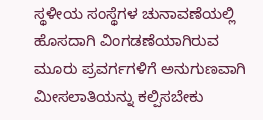ಸ್ಥಳೀಯ ಸಂಸ್ಥೆಗಳ ಚುನಾವಣೆಯಲ್ಲಿ ಹೊಸದಾಗಿ ವಿಂಗಡಣೆಯಾಗಿರುವ ಮೂರು ಪ್ರವರ್ಗಗಳಿಗೆ ಅನುಗುಣವಾಗಿ ಮೀಸಲಾತಿಯನ್ನು ಕಲ್ಪಿಸಬೇಕು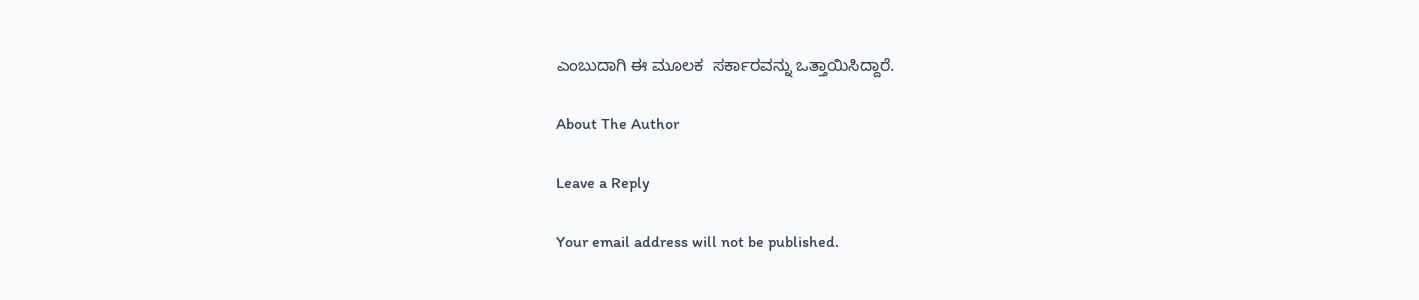ಎಂಬುದಾಗಿ ಈ ಮೂಲಕ  ಸರ್ಕಾರವನ್ನು ಒತ್ತಾಯಿಸಿದ್ದಾರೆ.

About The Author

Leave a Reply

Your email address will not be published.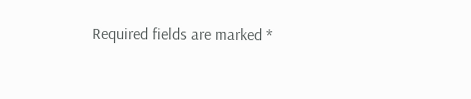Required fields are marked *